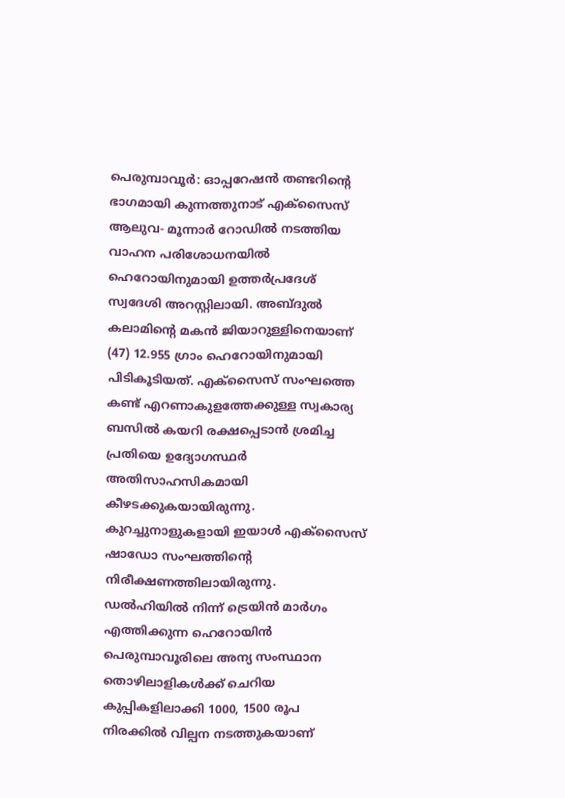പെരുമ്പാവൂർ: ഓപ്പറേഷൻ തണ്ടറിന്റെ ഭാഗമായി കുന്നത്തുനാട് എക്സൈസ് ആലുവ- മൂന്നാർ റോഡിൽ നടത്തിയ വാഹന പരിശോധനയിൽ ഹെറോയിനുമായി ഉത്തർപ്രദേശ് സ്വദേശി അറസ്റ്റിലായി. അബ്ദുൽ കലാമിന്റെ മകൻ ജിയാറുള്ളിനെയാണ് (47) 12.955 ഗ്രാം ഹെറോയിനുമായി പിടികൂടിയത്. എക്സൈസ് സംഘത്തെ കണ്ട് എറണാകുളത്തേക്കുള്ള സ്വകാര്യ ബസിൽ കയറി രക്ഷപ്പെടാൻ ശ്രമിച്ച പ്രതിയെ ഉദ്യോഗസ്ഥർ അതിസാഹസികമായി കീഴടക്കുകയായിരുന്നു. കുറച്ചുനാളുകളായി ഇയാൾ എക്സൈസ് ഷാഡോ സംഘത്തിന്റെ നിരീക്ഷണത്തിലായിരുന്നു.
ഡൽഹിയിൽ നിന്ന് ട്രെയിൻ മാർഗം എത്തിക്കുന്ന ഹെറോയിൻ പെരുമ്പാവൂരിലെ അന്യ സംസ്ഥാന തൊഴിലാളികൾക്ക് ചെറിയ കുപ്പികളിലാക്കി 1000, 1500 രൂപ നിരക്കിൽ വില്പന നടത്തുകയാണ്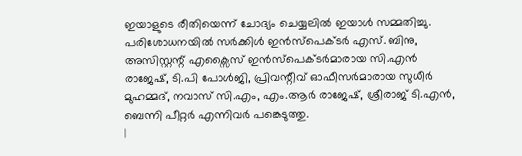ഇയാളുടെ രീതിയെന്ന് ചോദ്യം ചെയ്യലിൽ ഇയാൾ സമ്മതിച്ചു. പരിശോധനയിൽ സർക്കിൾ ഇൻസ്പെക്ടർ എസ്. ബിനു, അസിസ്റ്റന്റ് എക്സൈസ് ഇൻസ്പെക്ടർമാരായ സി.എൻ രാജേഷ്, ടി.പി പോൾജി, പ്രിവന്റീവ് ഓഫീസർമാരായ സുധീർ മുഹമ്മദ്, നവാസ് സി.എം, എം.ആർ രാജേഷ്, ശ്രീരാജ് ടി.എൻ, ബെന്നി പീറ്റർ എന്നിവർ പങ്കെടുത്തു.
|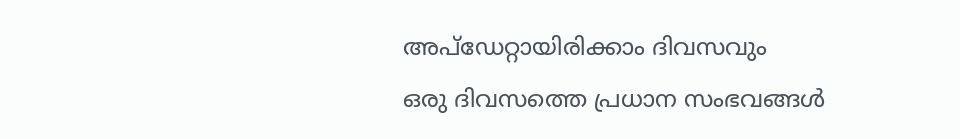അപ്ഡേറ്റായിരിക്കാം ദിവസവും
ഒരു ദിവസത്തെ പ്രധാന സംഭവങ്ങൾ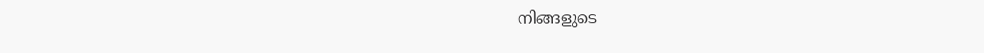നിങ്ങളുടെ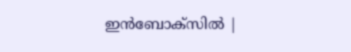ഇൻബോക്സിൽ |